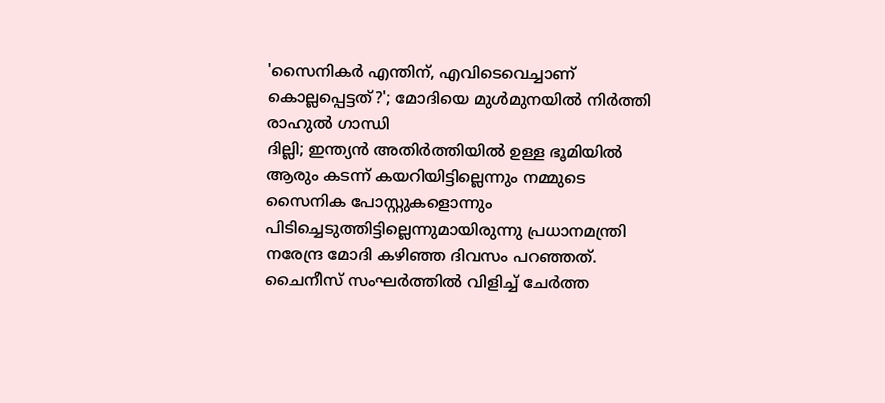'സൈനികർ എന്തിന്, എവിടെവെച്ചാണ് കൊല്ലപ്പെട്ടത്?'; മോദിയെ മുൾമുനയിൽ നിർത്തി രാഹുൽ ഗാന്ധി
ദില്ലി; ഇന്ത്യൻ അതിർത്തിയിൽ ഉള്ള ഭൂമിയിൽ ആരും കടന്ന് കയറിയിട്ടില്ലെന്നും നമ്മുടെ സൈനിക പോസ്റ്റുകളൊന്നും പിടിച്ചെടുത്തിട്ടില്ലെന്നുമായിരുന്നു പ്രധാനമന്ത്രി നരേന്ദ്ര മോദി കഴിഞ്ഞ ദിവസം പറഞ്ഞത്. ചൈനീസ് സംഘർത്തിൽ വിളിച്ച് ചേർത്ത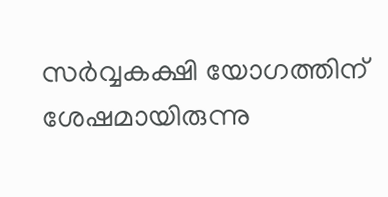സർവ്വകക്ഷി യോഗത്തിന് ശേഷമായിരുന്നു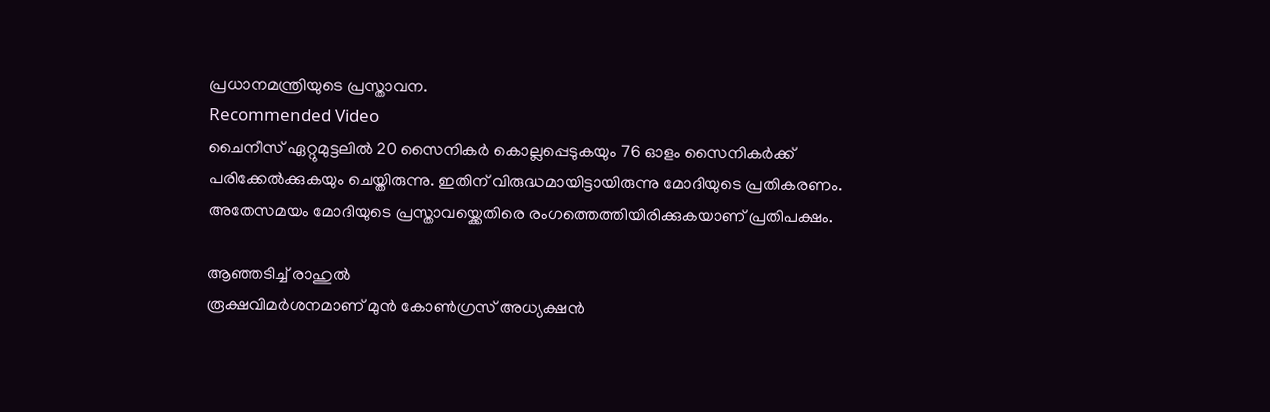പ്രധാനമന്ത്രിയുടെ പ്രസ്താവന.
Recommended Video
ചൈനീസ് ഏറ്റുമുട്ടലിൽ 20 സൈനികർ കൊല്ലപ്പെടുകയും 76 ഓളം സൈനികർക്ക് പരിക്കേൽക്കുകയും ചെയ്തിരുന്നു. ഇതിന് വിരുദ്ധമായിട്ടായിരുന്നു മോദിയുടെ പ്രതികരണം. അതേസമയം മോദിയുടെ പ്രസ്താവയ്ക്കെതിരെ രംഗത്തെത്തിയിരിക്കുകയാണ് പ്രതിപക്ഷം.

ആഞ്ഞടിച്ച് രാഹുൽ
രൂക്ഷവിമർശനമാണ് മുൻ കോൺഗ്രസ് അധ്യക്ഷൻ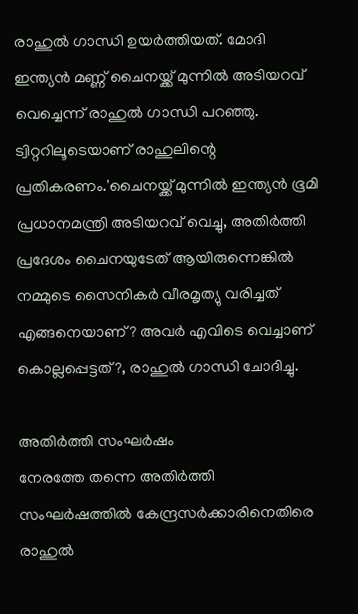രാഹുൽ ഗാന്ധി ഉയർത്തിയത്. മോദി ഇന്ത്യൻ മണ്ണ് ചൈനയ്ക്ക് മുന്നിൽ അടിയറവ് വെച്ചെന്ന് രാഹുൽ ഗാന്ധി പറഞ്ഞു. ട്വിറ്ററിലൂടെയാണ് രാഹുലിന്റെ പ്രതികരണം.'ചൈനയ്ക്ക് മുന്നിൽ ഇന്ത്യൻ ഭൂമി പ്രധാനമന്ത്രി അടിയറവ് വെച്ചു, അതിർത്തി പ്രദേശം ചൈനയുടേത് ആയിരുന്നെങ്കിൽ നമ്മുടെ സൈനികർ വീരമൃത്യു വരിച്ചത് എങ്ങനെയാണ്? അവർ എവിടെ വെച്ചാണ് കൊല്ലപ്പെട്ടത്?, രാഹുൽ ഗാന്ധി ചോദിച്ചു.

അതിർത്തി സംഘർഷം
നേരത്തേ തന്നെ അതിർത്തി സംഘർഷത്തിൽ കേന്ദ്രസർക്കാരിനെതിരെ രാഹുൽ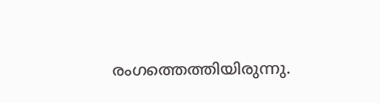രംഗത്തെത്തിയിരുന്നു.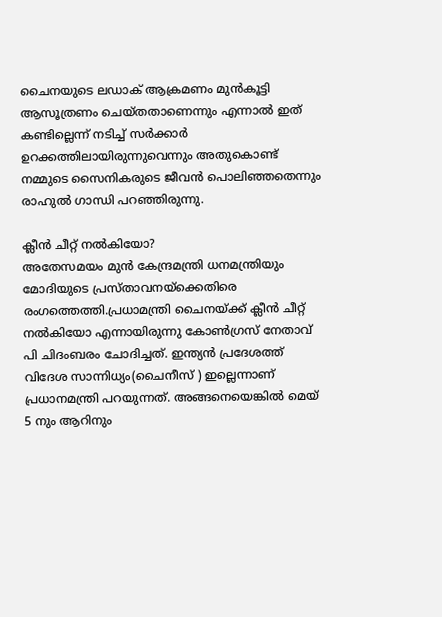ചൈനയുടെ ലഡാക് ആക്രമണം മുൻകൂട്ടി ആസൂത്രണം ചെയ്തതാണെന്നും എന്നാൽ ഇത് കണ്ടില്ലെന്ന് നടിച്ച് സർക്കാർ ഉറക്കത്തിലായിരുന്നുവെന്നും അതുകൊണ്ട് നമ്മുടെ സൈനികരുടെ ജീവൻ പൊലിഞ്ഞതെന്നും രാഹുൽ ഗാന്ധി പറഞ്ഞിരുന്നു.

ക്ലീൻ ചീറ്റ് നൽകിയോ?
അതേസമയം മുൻ കേന്ദ്രമന്ത്രി ധനമന്ത്രിയും മോദിയുടെ പ്രസ്താവനയ്ക്കെതിരെ രംഗത്തെത്തി.പ്രധാമന്ത്രി ചൈനയ്ക്ക് ക്ലീൻ ചീറ്റ് നൽകിയോ എന്നായിരുന്നു കോൺഗ്രസ് നേതാവ് പി ചിദംബരം ചോദിച്ചത്. ഇന്ത്യൻ പ്രദേശത്ത് വിദേശ സാന്നിധ്യം(ചൈനീസ് ) ഇല്ലെന്നാണ് പ്രധാനമന്ത്രി പറയുന്നത്. അങ്ങനെയെങ്കിൽ മെയ് 5 നും ആറിനും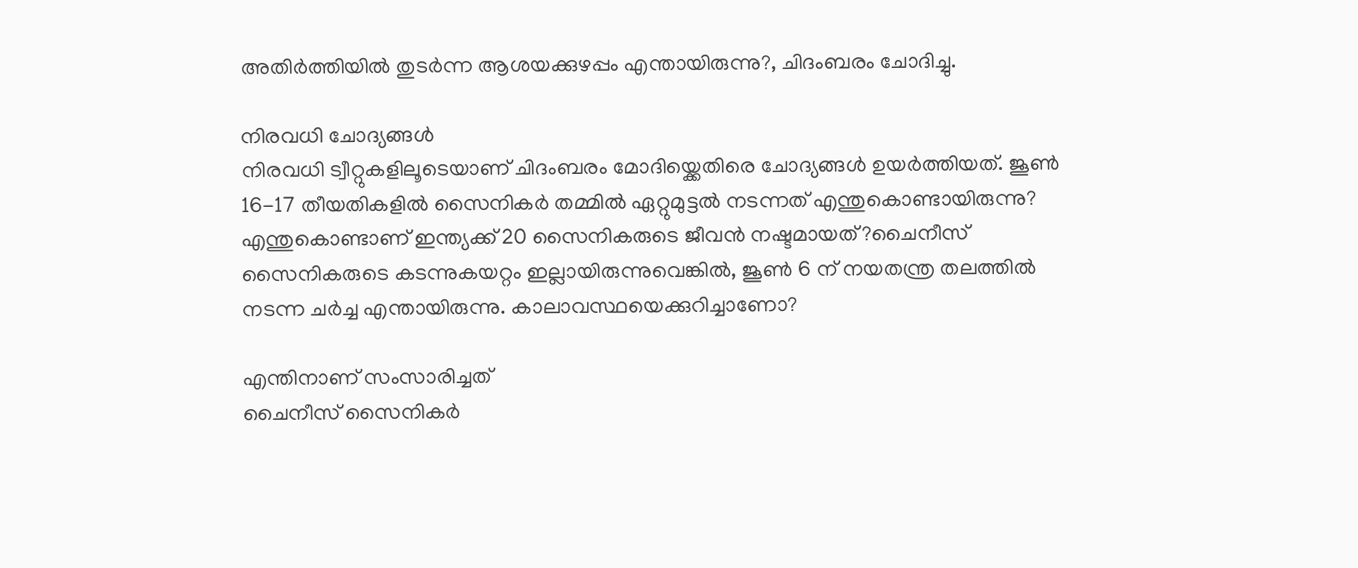അതിർത്തിയിൽ തുടർന്ന ആശയക്കുഴപ്പം എന്തായിരുന്നു?, ചിദംബരം ചോദിച്ചു.

നിരവധി ചോദ്യങ്ങൾ
നിരവധി ട്വീറ്റുകളിലൂടെയാണ് ചിദംബരം മോദിയ്ക്കെതിരെ ചോദ്യങ്ങൾ ഉയർത്തിയത്. ജൂൺ 16-17 തീയതികളിൽ സൈനികർ തമ്മിൽ ഏറ്റുമുട്ടൽ നടന്നത് എന്തുകൊണ്ടായിരുന്നു? എന്തുകൊണ്ടാണ് ഇന്ത്യക്ക് 20 സൈനികരുടെ ജീവൻ നഷ്ടമായത്?ചൈനീസ് സൈനികരുടെ കടന്നുകയറ്റം ഇല്ലായിരുന്നുവെങ്കിൽ, ജൂൺ 6 ന് നയതന്ത്ര തലത്തിൽ നടന്ന ചർച്ച എന്തായിരുന്നു. കാലാവസ്ഥയെക്കുറിച്ചാണോ?

എന്തിനാണ് സംസാരിച്ചത്
ചൈനീസ് സൈനികർ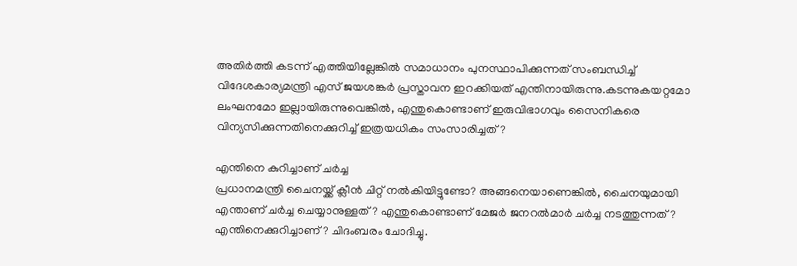അതിർത്തി കടന്ന് എത്തിയില്ലേങ്കിൽ സമാധാനം പുനസ്ഥാപിക്കുന്നത് സംബന്ധിച്ച് വിദേശകാര്യമന്ത്രി എസ് ജയശങ്കർ പ്രസ്താവന ഇറക്കിയത് എന്തിനായിരുന്നു.കടന്നുകയറ്റമോ ലംഘനമോ ഇല്ലായിരുന്നുവെങ്കിൽ, എന്തുകൊണ്ടാണ് ഇരുവിഭാഗവും സൈനികരെ വിന്യസിക്കുന്നതിനെക്കുറിച്ച് ഇത്രയധികം സംസാരിച്ചത്?

എന്തിനെ കുറിച്ചാണ് ചർച്ച
പ്രധാനമന്ത്രി ചൈനയ്ക്ക് ക്ലീൻ ചിറ്റ് നൽകിയിട്ടുണ്ടോ? അങ്ങനെയാണെങ്കിൽ, ചൈനയുമായി എന്താണ് ചർച്ച ചെയ്യാനുള്ളത്? എന്തുകൊണ്ടാണ് മേജർ ജനറൽമാർ ചർച്ച നടത്തുന്നത്? എന്തിനെക്കുറിച്ചാണ്? ചിദംബരം ചോദിച്ചു.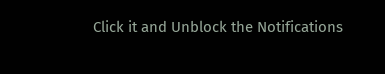Click it and Unblock the Notifications